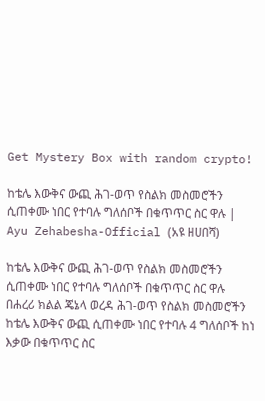Get Mystery Box with random crypto!

ከቴሌ እውቅና ውጪ ሕገ-ወጥ የስልክ መስመሮችን ሲጠቀሙ ነበር የተባሉ ግለሰቦች በቁጥጥር ስር ዋሉ | Ayu Zehabesha-Official (አዩ ዘሀበሻ)

ከቴሌ እውቅና ውጪ ሕገ-ወጥ የስልክ መስመሮችን ሲጠቀሙ ነበር የተባሉ ግለሰቦች በቁጥጥር ስር ዋሉ
በሐረሪ ክልል ጄኔላ ወረዳ ሕገ-ወጥ የስልክ መስመሮችን ከቴሌ እውቅና ውጪ ሲጠቀሙ ነበር የተባሉ 4 ግለሰቦች ከነ እቃው በቁጥጥር ስር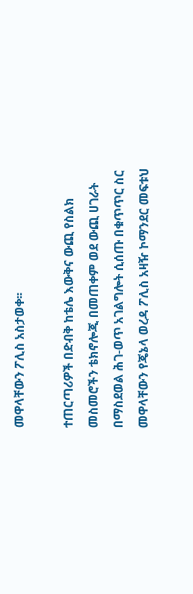መዋላቸውን ፖሊስ አስታወቀ፡፡

ተጠርጣሪዎች በድብቅ ከቴሌ እውቅና ውጪ የስልክ መስመሮችን ቴክኖሎጂ በመጠቀም ወደ ውጪ ሀገራት በማስደወል ሕገ-ወጥ አገልግሎት ሲሰጡ በቁጥጥር ስር መዋላቸውን የጄኔላ ወረዳ ፖሊስ አዛዥ ኮማንደር መፍቱህ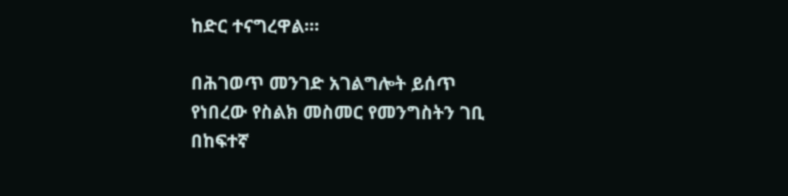ከድር ተናግረዋል፡።

በሕገወጥ መንገድ አገልግሎት ይሰጥ የነበረው የስልክ መስመር የመንግስትን ገቢ በከፍተኛ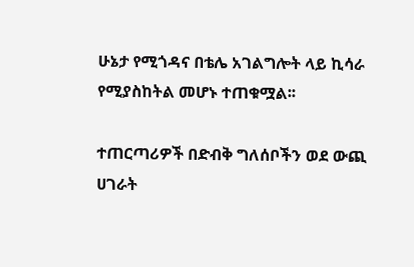ሁኔታ የሚጎዳና በቴሌ አገልግሎት ላይ ኪሳራ የሚያስከትል መሆኑ ተጠቁሟል፡፡

ተጠርጣሪዎች በድብቅ ግለሰቦችን ወደ ውጪ ሀገራት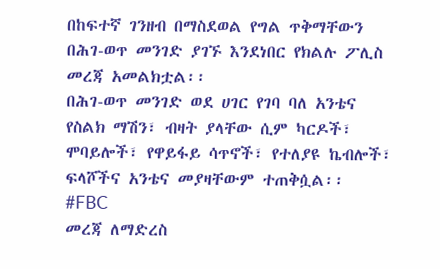በከፍተኛ ገንዘብ በማስደወል የግል ጥቅማቸውን በሕገ-ወጥ መንገድ ያገኙ እንደነበር የክልሉ ፖሊስ መረጃ አመልክቷል፡፡
በሕገ-ወጥ መንገድ ወደ ሀገር የገባ ባለ አንቴና የስልክ ማሽን፣ ብዛት ያላቸው ሲም ካርዶች፣ ሞባይሎች፣ የዋይፋይ ሳጥኖች፣ የተለያዩ ኬብሎች፣ ፍላሾችና አንቴና መያዛቸውም ተጠቅሷል፡፡
#FBC
መረጃ ለማድረስ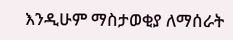እንዲሁም ማስታወቂያ ለማሰራት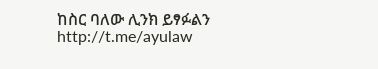ከስር ባለው ሊንክ ይፃፉልን
http://t.me/ayulaw